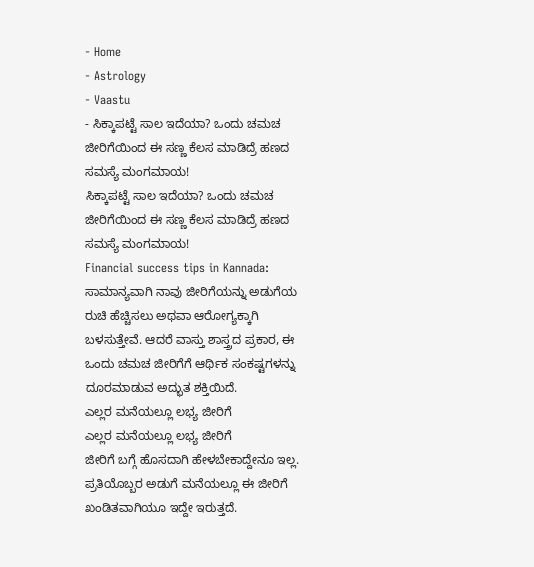- Home
- Astrology
- Vaastu
- ಸಿಕ್ಕಾಪಟ್ಟೆ ಸಾಲ ಇದೆಯಾ? ಒಂದು ಚಮಚ ಜೀರಿಗೆಯಿಂದ ಈ ಸಣ್ಣ ಕೆಲಸ ಮಾಡಿದ್ರೆ ಹಣದ ಸಮಸ್ಯೆ ಮಂಗಮಾಯ!
ಸಿಕ್ಕಾಪಟ್ಟೆ ಸಾಲ ಇದೆಯಾ? ಒಂದು ಚಮಚ ಜೀರಿಗೆಯಿಂದ ಈ ಸಣ್ಣ ಕೆಲಸ ಮಾಡಿದ್ರೆ ಹಣದ ಸಮಸ್ಯೆ ಮಂಗಮಾಯ!
Financial success tips in Kannada: ಸಾಮಾನ್ಯವಾಗಿ ನಾವು ಜೀರಿಗೆಯನ್ನು ಅಡುಗೆಯ ರುಚಿ ಹೆಚ್ಚಿಸಲು ಅಥವಾ ಆರೋಗ್ಯಕ್ಕಾಗಿ ಬಳಸುತ್ತೇವೆ. ಆದರೆ ವಾಸ್ತು ಶಾಸ್ತ್ರದ ಪ್ರಕಾರ, ಈ ಒಂದು ಚಮಚ ಜೀರಿಗೆಗೆ ಆರ್ಥಿಕ ಸಂಕಷ್ಟಗಳನ್ನು ದೂರಮಾಡುವ ಅದ್ಭುತ ಶಕ್ತಿಯಿದೆ.
ಎಲ್ಲರ ಮನೆಯಲ್ಲೂ ಲಭ್ಯ ಜೀರಿಗೆ
ಎಲ್ಲರ ಮನೆಯಲ್ಲೂ ಲಭ್ಯ ಜೀರಿಗೆ
ಜೀರಿಗೆ ಬಗ್ಗೆ ಹೊಸದಾಗಿ ಹೇಳಬೇಕಾದ್ದೇನೂ ಇಲ್ಲ. ಪ್ರತಿಯೊಬ್ಬರ ಅಡುಗೆ ಮನೆಯಲ್ಲೂ ಈ ಜೀರಿಗೆ ಖಂಡಿತವಾಗಿಯೂ ಇದ್ದೇ ಇರುತ್ತದೆ.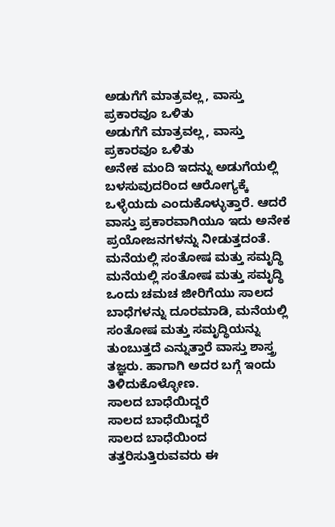ಅಡುಗೆಗೆ ಮಾತ್ರವಲ್ಲ, ವಾಸ್ತು ಪ್ರಕಾರವೂ ಒಳಿತು
ಅಡುಗೆಗೆ ಮಾತ್ರವಲ್ಲ, ವಾಸ್ತು ಪ್ರಕಾರವೂ ಒಳಿತು
ಅನೇಕ ಮಂದಿ ಇದನ್ನು ಅಡುಗೆಯಲ್ಲಿ ಬಳಸುವುದರಿಂದ ಆರೋಗ್ಯಕ್ಕೆ ಒಳ್ಳೆಯದು ಎಂದುಕೊಳ್ಳುತ್ತಾರೆ. ಆದರೆ ವಾಸ್ತು ಪ್ರಕಾರವಾಗಿಯೂ ಇದು ಅನೇಕ ಪ್ರಯೋಜನಗಳನ್ನು ನೀಡುತ್ತದಂತೆ.
ಮನೆಯಲ್ಲಿ ಸಂತೋಷ ಮತ್ತು ಸಮೃದ್ಧಿ
ಮನೆಯಲ್ಲಿ ಸಂತೋಷ ಮತ್ತು ಸಮೃದ್ಧಿ
ಒಂದು ಚಮಚ ಜೀರಿಗೆಯು ಸಾಲದ ಬಾಧೆಗಳನ್ನು ದೂರಮಾಡಿ, ಮನೆಯಲ್ಲಿ ಸಂತೋಷ ಮತ್ತು ಸಮೃದ್ಧಿಯನ್ನು ತುಂಬುತ್ತದೆ ಎನ್ನುತ್ತಾರೆ ವಾಸ್ತು ಶಾಸ್ತ್ರ ತಜ್ಞರು. ಹಾಗಾಗಿ ಅದರ ಬಗ್ಗೆ ಇಂದು ತಿಳಿದುಕೊಳ್ಳೋಣ.
ಸಾಲದ ಬಾಧೆಯಿದ್ದರೆ
ಸಾಲದ ಬಾಧೆಯಿದ್ದರೆ
ಸಾಲದ ಬಾಧೆಯಿಂದ ತತ್ತರಿಸುತ್ತಿರುವವರು ಈ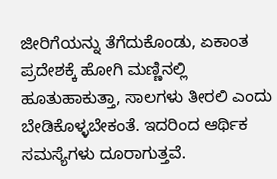ಜೀರಿಗೆಯನ್ನು ತೆಗೆದುಕೊಂಡು, ಏಕಾಂತ ಪ್ರದೇಶಕ್ಕೆ ಹೋಗಿ ಮಣ್ಣಿನಲ್ಲಿ ಹೂತುಹಾಕುತ್ತಾ, ಸಾಲಗಳು ತೀರಲಿ ಎಂದು ಬೇಡಿಕೊಳ್ಳಬೇಕಂತೆ. ಇದರಿಂದ ಆರ್ಥಿಕ ಸಮಸ್ಯೆಗಳು ದೂರಾಗುತ್ತವೆ.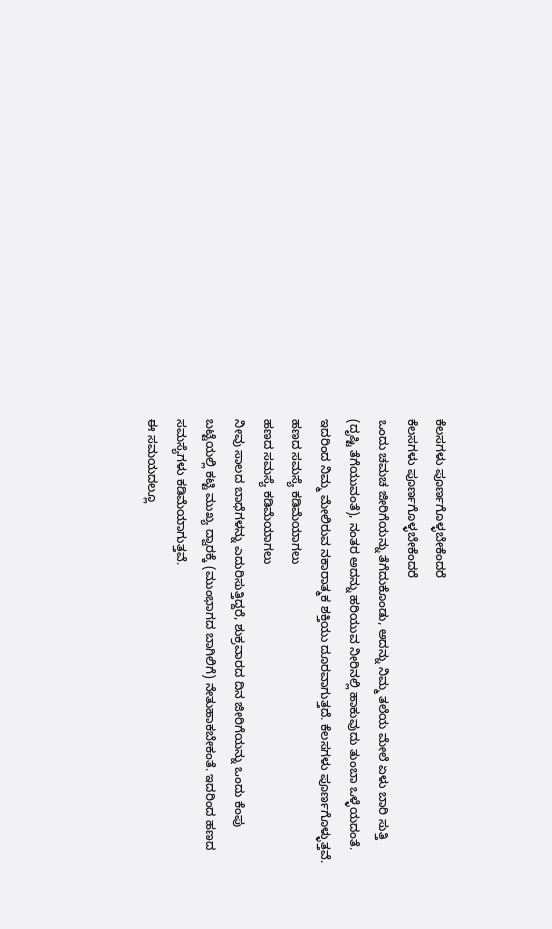ಕೆಲಸಗಳು ಪೂರ್ಣಗೊಳ್ಳಬೇಕೆಂದರೆ
ಕೆಲಸಗಳು ಪೂರ್ಣಗೊಳ್ಳಬೇಕೆಂದರೆ
ಒಂದು ಚಮಚ ಜೀರಿಗೆಯನ್ನು ತೆಗೆದುಕೊಂಡು, ಅದನ್ನು ನಿಮ್ಮ ತಲೆಯ ಮೇಲೆ ಏಳು ಬಾರಿ ಸುತ್ತಿ (ದೃಷ್ಟಿ ತೆಗೆಯುವಂತೆ), ನಂತರ ಅದನ್ನು ಹರಿಯುವ ನೀರಿನಲ್ಲಿ ಹಾಕುವುದು ತುಂಬಾ ಒಳ್ಳೆಯದಂತೆ. ಇದರಿಂದ ನಿಮ್ಮ ಮೇಲಿರುವ ನಕಾರಾತ್ಮಕ ಶಕ್ತಿಯು ದೂರವಾಗುತ್ತದೆ. ಕೆಲಸಗಳು ಪೂರ್ಣಗೊಳ್ಳುತ್ತವೆ.
ಹಣದ ಸಮಸ್ಯೆ ಕಡಿಮೆಯಾಗಲು
ಹಣದ ಸಮಸ್ಯೆ ಕಡಿಮೆಯಾಗಲು
ನೀವು ಸಾಲದ ಬಾಧೆಗಳನ್ನು ಎದುರಿಸುತ್ತಿದ್ದರೆ, ಶುಕ್ರವಾರದ ದಿನ ಜೀರಿಗೆಯನ್ನು ಒಂದು ಕೆಂಪು ಬಟ್ಟೆಯಲ್ಲಿ ಕಟ್ಟಿ ಮುಖ್ಯ ದ್ವಾರಕ್ಕೆ (ಮುಂಭಾಗದ ಬಾಗಿಲಿಗೆ) ನೇತುಹಾಕಬೇಕಂತೆ. ಇದರಿಂದ ಹಣದ ಸಮಸ್ಯೆಗಳು ಕಡಿಮೆಯಾಗುತ್ತವೆ.
ಈ ಸಮಯದಲ್ಲೂ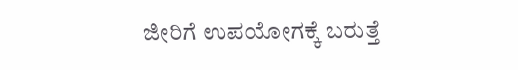ಜೀರಿಗೆ ಉಪಯೋಗಕ್ಕೆ ಬರುತ್ತೆ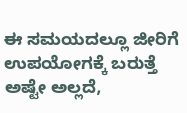ಈ ಸಮಯದಲ್ಲೂ ಜೀರಿಗೆ ಉಪಯೋಗಕ್ಕೆ ಬರುತ್ತೆ
ಅಷ್ಟೇ ಅಲ್ಲದೆ,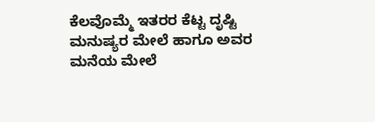ಕೆಲವೊಮ್ಮೆ ಇತರರ ಕೆಟ್ಟ ದೃಷ್ಟಿ ಮನುಷ್ಯರ ಮೇಲೆ ಹಾಗೂ ಅವರ ಮನೆಯ ಮೇಲೆ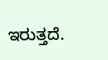ಇರುತ್ತದೆ.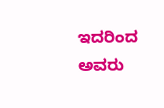ಇದರಿಂದ ಅವರು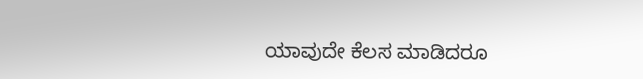ಯಾವುದೇ ಕೆಲಸ ಮಾಡಿದರೂ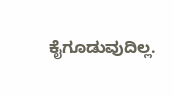ಕೈಗೂಡುವುದಿಲ್ಲ.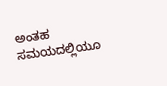ಅಂತಹ ಸಮಯದಲ್ಲಿಯೂ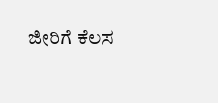ಜೀರಿಗೆ ಕೆಲಸ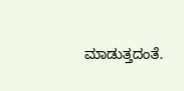ಮಾಡುತ್ತದಂತೆ.